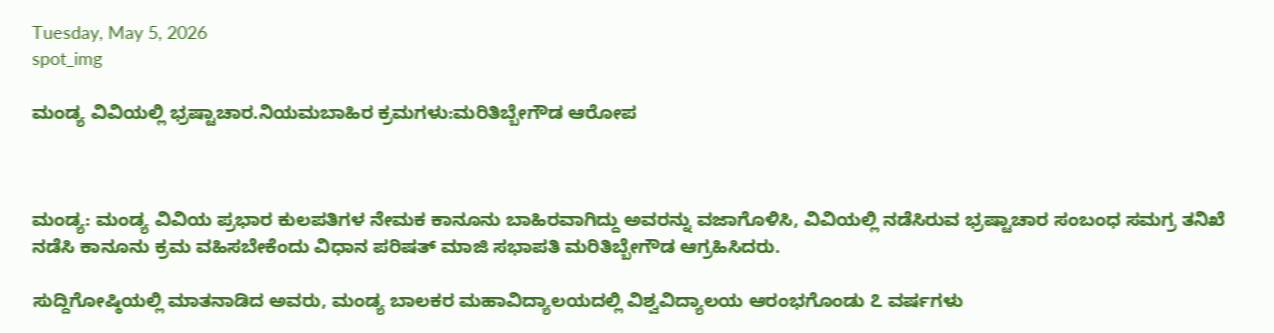Tuesday, May 5, 2026
spot_img

ಮಂಡ್ಯ ವಿವಿಯಲ್ಲಿ ಭ್ರಷ್ಟಾಚಾರ.ನಿಯಮಬಾಹಿರ ಕ್ರಮಗಳು:ಮರಿತಿಬ್ಬೇಗೌಡ ಆರೋಪ



ಮಂಡ್ಯ: ಮಂಡ್ಯ ವಿವಿಯ ಪ್ರಭಾರ ಕುಲಪತಿಗಳ ನೇಮಕ ಕಾನೂನು ಬಾಹಿರವಾಗಿದ್ದು ಅವರನ್ನು ವಜಾಗೊಳಿಸಿ, ವಿವಿಯಲ್ಲಿ ನಡೆಸಿರುವ ಭ್ರಷ್ಟಾಚಾರ ಸಂಬಂಧ ಸಮಗ್ರ ತನಿಖೆ ನಡೆಸಿ ಕಾನೂನು ಕ್ರಮ ವಹಿಸಬೇಕೆಂದು ವಿಧಾನ ಪರಿಷತ್ ಮಾಜಿ ಸಭಾಪತಿ ಮರಿತಿಬ್ಬೇಗೌಡ ಆಗ್ರಹಿಸಿದರು.

ಸುದ್ದಿಗೋಷ್ಠಿಯಲ್ಲಿ ಮಾತನಾಡಿದ ಅವರು, ಮಂಡ್ಯ ಬಾಲಕರ ಮಹಾವಿದ್ಯಾಲಯದಲ್ಲಿ ವಿಶ್ವವಿದ್ಯಾಲಯ ಆರಂಭಗೊಂಡು ೭ ವರ್ಷಗಳು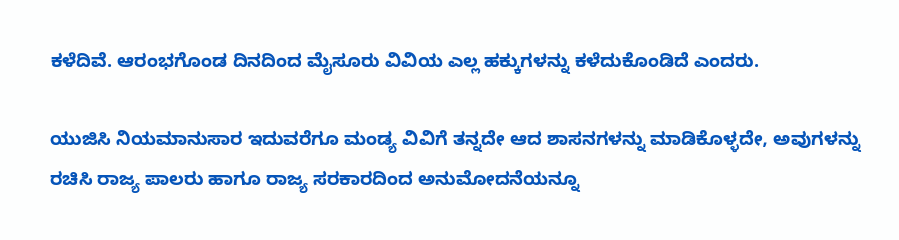ಕಳೆದಿವೆ. ಆರಂಭಗೊಂಡ ದಿನದಿಂದ ಮೈಸೂರು ವಿವಿಯ ಎಲ್ಲ ಹಕ್ಕುಗಳನ್ನು ಕಳೆದುಕೊಂಡಿದೆ ಎಂದರು.

ಯುಜಿಸಿ ನಿಯಮಾನುಸಾರ ಇದುವರೆಗೂ ಮಂಡ್ಯ ವಿವಿಗೆ ತನ್ನದೇ ಆದ ಶಾಸನಗಳನ್ನು ಮಾಡಿಕೊಳ್ಳದೇ, ಅವುಗಳನ್ನು ರಚಿಸಿ ರಾಜ್ಯ ಪಾಲರು ಹಾಗೂ ರಾಜ್ಯ ಸರಕಾರದಿಂದ ಅನುಮೋದನೆಯನ್ನೂ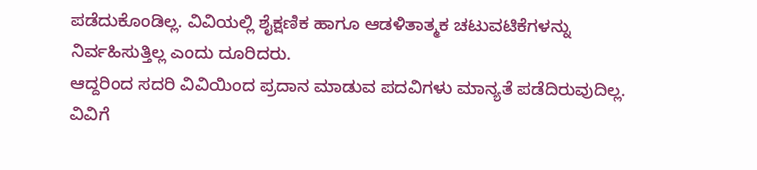ಪಡೆದುಕೊಂಡಿಲ್ಲ. ವಿವಿಯಲ್ಲಿ ಶೈಕ್ಷಣಿಕ ಹಾಗೂ ಆಡಳಿತಾತ್ಮಕ ಚಟುವಟಿಕೆಗಳನ್ನು ನಿರ್ವಹಿಸುತ್ತಿಲ್ಲ ಎಂದು ದೂರಿದರು.
ಆದ್ದರಿಂದ ಸದರಿ ವಿವಿಯಿಂದ ಪ್ರದಾನ ಮಾಡುವ ಪದವಿಗಳು ಮಾನ್ಯತೆ ಪಡೆದಿರುವುದಿಲ್ಲ. ವಿವಿಗೆ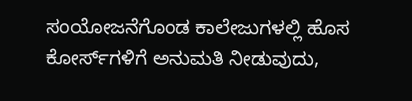ಸಂಯೋಜನೆಗೊಂಡ ಕಾಲೇಜುಗಳಲ್ಲಿ ಹೊಸ ಕೋರ್ಸ್‌ಗಳಿಗೆ ಅನುಮತಿ ನೀಡುವುದು,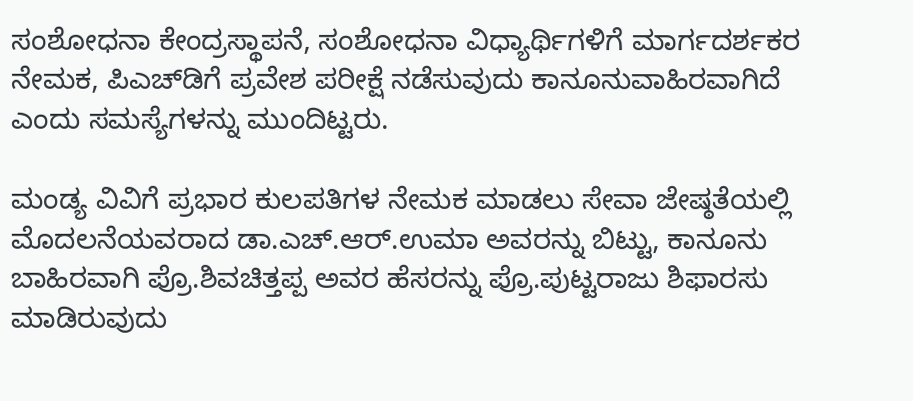ಸಂಶೋಧನಾ ಕೇಂದ್ರಸ್ಥಾಪನೆ, ಸಂಶೋಧನಾ ವಿಧ್ಯಾರ್ಥಿಗಳಿಗೆ ಮಾರ್ಗದರ್ಶಕರ ನೇಮಕ, ಪಿಎಚ್‌ಡಿಗೆ ಪ್ರವೇಶ ಪರೀಕ್ಷೆ ನಡೆಸುವುದು ಕಾನೂನುವಾಹಿರವಾಗಿದೆ ಎಂದು ಸಮಸ್ಯೆಗಳನ್ನು ಮುಂದಿಟ್ಟರು.

ಮಂಡ್ಯ ವಿವಿಗೆ ಪ್ರಭಾರ ಕುಲಪತಿಗಳ ನೇಮಕ ಮಾಡಲು ಸೇವಾ ಜೇಷ್ಠತೆಯಲ್ಲಿ ಮೊದಲನೆಯವರಾದ ಡಾ.ಎಚ್.ಆರ್.ಉಮಾ ಅವರನ್ನು ಬಿಟ್ಟು, ಕಾನೂನು ಬಾಹಿರವಾಗಿ ಪ್ರೊ.ಶಿವಚಿತ್ತಪ್ಪ ಅವರ ಹೆಸರನ್ನು ಪ್ರೊ.ಪುಟ್ಟರಾಜು ಶಿಫಾರಸು ಮಾಡಿರುವುದು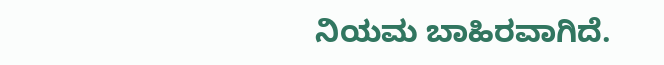ನಿಯಮ ಬಾಹಿರವಾಗಿದೆ.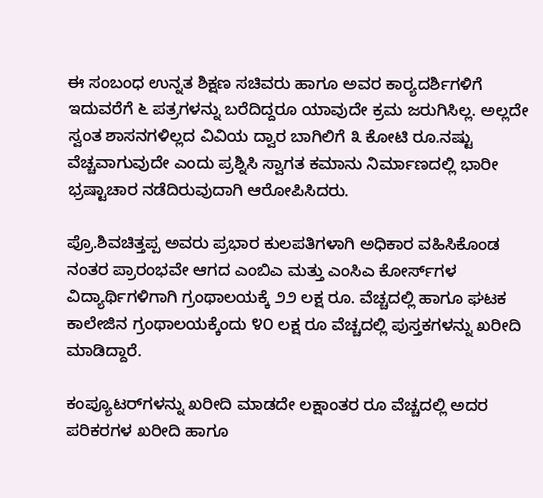ಈ ಸಂಬಂಧ ಉನ್ನತ ಶಿಕ್ಷಣ ಸಚಿವರು ಹಾಗೂ ಅವರ ಕಾರ್‍ಯದರ್ಶಿಗಳಿಗೆ ಇದುವರೆಗೆ ೬ ಪತ್ರಗಳನ್ನು ಬರೆದಿದ್ದರೂ ಯಾವುದೇ ಕ್ರಮ ಜರುಗಿಸಿಲ್ಲ. ಅಲ್ಲದೇ ಸ್ವಂತ ಶಾಸನಗಳಿಲ್ಲದ ವಿವಿಯ ದ್ವಾರ ಬಾಗಿಲಿಗೆ ೩ ಕೋಟಿ ರೂ.ನಷ್ಟು ವೆಚ್ಚವಾಗುವುದೇ ಎಂದು ಪ್ರಶ್ನಿಸಿ ಸ್ವಾಗತ ಕಮಾನು ನಿರ್ಮಾಣದಲ್ಲಿ ಭಾರೀ ಭ್ರಷ್ಟಾಚಾರ ನಡೆದಿರುವುದಾಗಿ ಆರೋಪಿಸಿದರು.

ಪ್ರೊ.ಶಿವಚಿತ್ತಪ್ಪ ಅವರು ಪ್ರಭಾರ ಕುಲಪತಿಗಳಾಗಿ ಅಧಿಕಾರ ವಹಿಸಿಕೊಂಡ ನಂತರ ಪ್ರಾರಂಭವೇ ಆಗದ ಎಂಬಿಎ ಮತ್ತು ಎಂಸಿಎ ಕೋರ್ಸ್‌ಗಳ ವಿದ್ಯಾರ್ಥಿಗಳಿಗಾಗಿ ಗ್ರಂಥಾಲಯಕ್ಕೆ ೨೨ ಲಕ್ಷ ರೂ. ವೆಚ್ಚದಲ್ಲಿ ಹಾಗೂ ಘಟಕ ಕಾಲೇಜಿನ ಗ್ರಂಥಾಲಯಕ್ಕೆಂದು ೪೦ ಲಕ್ಷ ರೂ ವೆಚ್ಚದಲ್ಲಿ ಪುಸ್ತಕಗಳನ್ನು ಖರೀದಿ ಮಾಡಿದ್ದಾರೆ.

ಕಂಪ್ಯೂಟರ್‌ಗಳನ್ನು ಖರೀದಿ ಮಾಡದೇ ಲಕ್ಷಾಂತರ ರೂ ವೆಚ್ಚದಲ್ಲಿ ಅದರ ಪರಿಕರಗಳ ಖರೀದಿ ಹಾಗೂ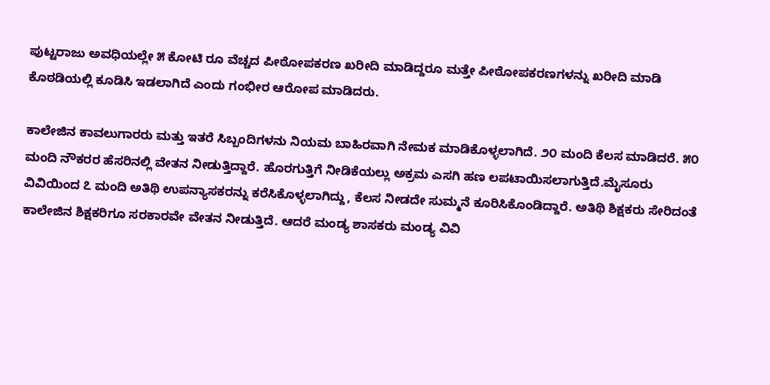ಪುಟ್ಟರಾಜು ಅವಧಿಯಲ್ಲೇ ೫ ಕೋಟಿ ರೂ ವೆಚ್ಚದ ಪೀಠೋಪಕರಣ ಖರೀದಿ ಮಾಡಿದ್ದರೂ ಮತ್ತೇ ಪೀಠೋಪಕರಣಗಳನ್ನು ಖರೀದಿ ಮಾಡಿ ಕೊಠಡಿಯಲ್ಲಿ ಕೂಡಿಸಿ ಇಡಲಾಗಿದೆ ಎಂದು ಗಂಭೀರ ಆರೋಪ ಮಾಡಿದರು.

ಕಾಲೇಜಿನ ಕಾವಲುಗಾರರು ಮತ್ತು ಇತರೆ ಸಿಬ್ಬಂದಿಗಳನು ನಿಯಮ ಬಾಹಿರವಾಗಿ ನೇಮಕ ಮಾಡಿಕೊಳ್ಳಲಾಗಿದೆ. ೨೦ ಮಂದಿ ಕೆಲಸ ಮಾಡಿದರೆ. ೫೦ ಮಂದಿ ನೌಕರರ ಹೆಸರಿನಲ್ಲಿ ವೇತನ ನೀಡುತ್ತಿದ್ದಾರೆ. ಹೊರಗುತ್ತಿಗೆ ನೀಡಿಕೆಯಲ್ಲು ಅಕ್ರಮ ಎಸಗಿ ಹಣ ಲಪಟಾಯಿಸಲಾಗುತ್ತಿದೆ.ಮೈಸೂರು ವಿವಿಯಿಂದ ೭ ಮಂದಿ ಅತಿಥಿ ಉಪನ್ಯಾಸಕರನ್ನು ಕರೆಸಿಕೊಳ್ಳಲಾಗಿದ್ದು, ಕೆಲಸ ನೀಡದೇ ಸುಮ್ಮನೆ ಕೂರಿಸಿಕೊಂಡಿದ್ದಾರೆ. ಅತಿಥಿ ಶಿಕ್ಷಕರು ಸೇರಿದಂತೆ ಕಾಲೇಜಿನ ಶಿಕ್ಷಕರಿಗೂ ಸರಕಾರವೇ ವೇತನ ನೀಡುತ್ತಿದೆ. ಆದರೆ ಮಂಡ್ಯ ಶಾಸಕರು ಮಂಡ್ಯ ವಿವಿ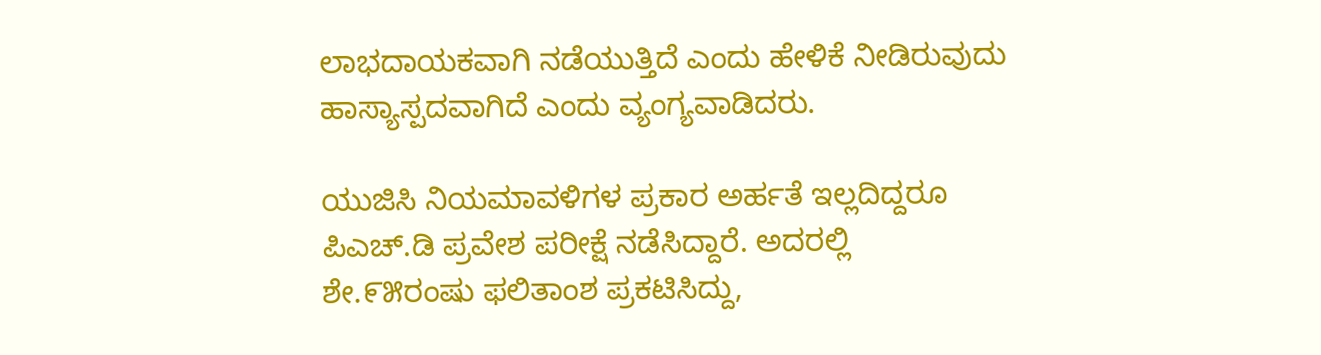ಲಾಭದಾಯಕವಾಗಿ ನಡೆಯುತ್ತಿದೆ ಎಂದು ಹೇಳಿಕೆ ನೀಡಿರುವುದು ಹಾಸ್ಯಾಸ್ಪದವಾಗಿದೆ ಎಂದು ವ್ಯಂಗ್ಯವಾಡಿದರು.

ಯುಜಿಸಿ ನಿಯಮಾವಳಿಗಳ ಪ್ರಕಾರ ಅರ್ಹತೆ ಇಲ್ಲದಿದ್ದರೂ ಪಿಎಚ್.ಡಿ ಪ್ರವೇಶ ಪರೀಕ್ಷೆ ನಡೆಸಿದ್ದಾರೆ. ಅದರಲ್ಲಿ ಶೇ.೯೫ರಂಷು ಫಲಿತಾಂಶ ಪ್ರಕಟಿಸಿದ್ದು,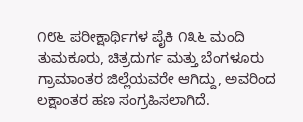೧೮೬ ಪರೀಕ್ಷಾರ್ಥಿಗಳ ಪೈಕಿ ೧೩೬ ಮಂದಿ ತುಮಕೂರು, ಚಿತ್ರದುರ್ಗ ಮತ್ತು ಬೆಂಗಳೂರು ಗ್ರಾಮಾಂತರ ಜಿಲ್ಲೆಯವರೇ ಆಗಿದ್ದು, ಅವರಿಂದ ಲಕ್ಷಾಂತರ ಹಣ ಸಂಗ್ರಹಿಸಲಾಗಿದೆ.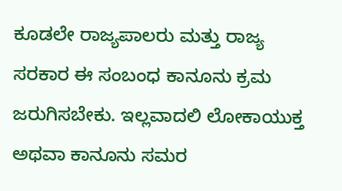ಕೂಡಲೇ ರಾಜ್ಯಪಾಲರು ಮತ್ತು ರಾಜ್ಯ ಸರಕಾರ ಈ ಸಂಬಂಧ ಕಾನೂನು ಕ್ರಮ ಜರುಗಿಸಬೇಕು. ಇಲ್ಲವಾದಲಿ ಲೋಕಾಯುಕ್ತ ಅಥವಾ ಕಾನೂನು ಸಮರ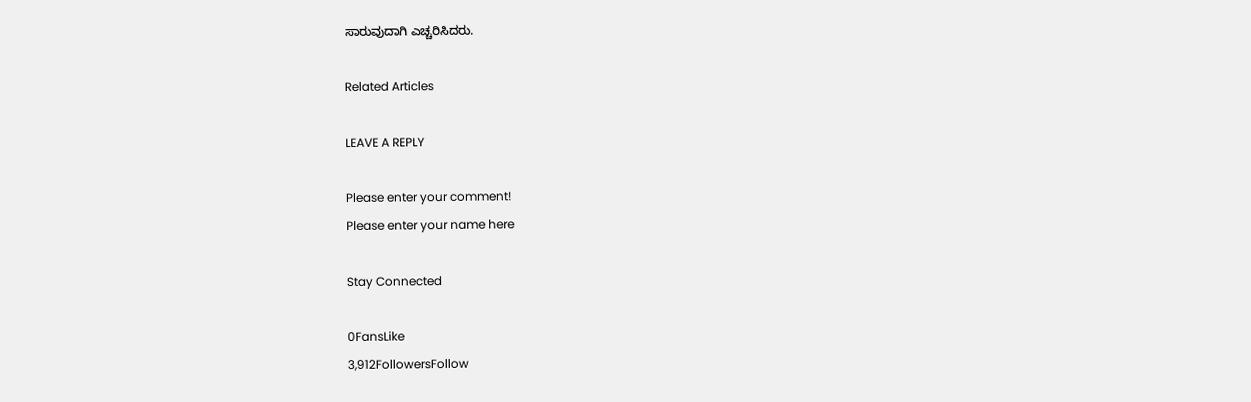ಸಾರುವುದಾಗಿ ಎಚ್ಚರಿಸಿದರು.

Related Articles

LEAVE A REPLY

Please enter your comment!
Please enter your name here

Stay Connected

0FansLike
3,912FollowersFollow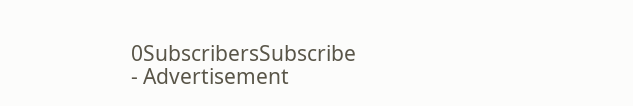0SubscribersSubscribe
- Advertisement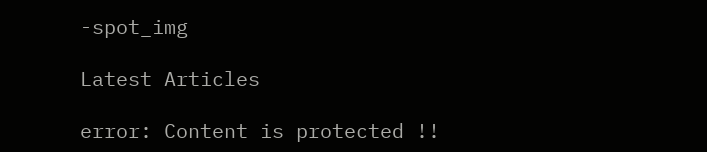-spot_img

Latest Articles

error: Content is protected !!